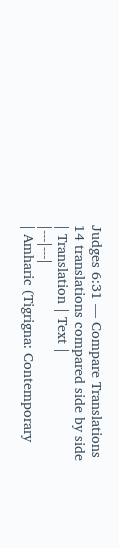Judges 6:31 — Compare Translations
14 translations compared side by side
| Translation | Text |
|---|---|
| Amharic (Tigrigna: Contemporary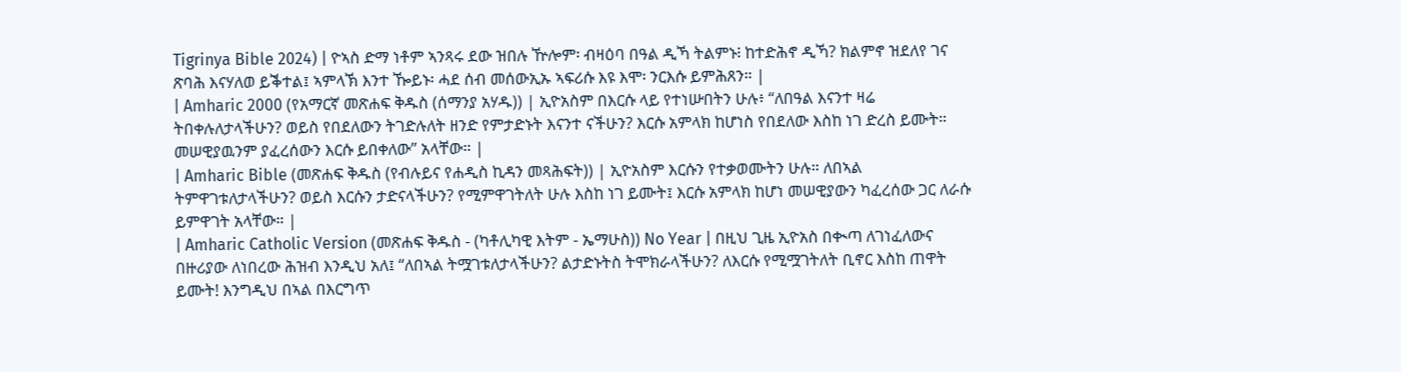Tigrinya Bible 2024) | ዮኣስ ድማ ነቶም ኣንጻሩ ደው ዝበሉ ዅሎም፡ ብዛዕባ በዓል ዲኻ ትልምኑ፧ ከተድሕኖ ዲኻ? ክልምኖ ዝደለየ ገና ጽባሕ እናሃለወ ይቕተል፤ ኣምላኽ እንተ ዀይኑ፡ ሓደ ሰብ መሰውኢኡ ኣፍሪሱ እዩ እሞ፡ ንርእሱ ይምሕጸን። |
| Amharic 2000 (የአማርኛ መጽሐፍ ቅዱስ (ሰማንያ አሃዱ)) | ኢዮአስም በእርሱ ላይ የተነሡበትን ሁሉ፥ “ለበዓል እናንተ ዛሬ ትበቀሉለታላችሁን? ወይስ የበደለውን ትገድሉለት ዘንድ የምታድኑት እናንተ ናችሁን? እርሱ አምላክ ከሆነስ የበደለው እስከ ነገ ድረስ ይሙት። መሠዊያዉንም ያፈረሰውን እርሱ ይበቀለው” አላቸው። |
| Amharic Bible (መጽሐፍ ቅዱስ (የብሉይና የሐዲስ ኪዳን መጻሕፍት)) | ኢዮአስም እርሱን የተቃወሙትን ሁሉ። ለበኣል ትምዋገቱለታላችሁን? ወይስ እርሱን ታድናላችሁን? የሚምዋገትለት ሁሉ እስከ ነገ ይሙት፤ እርሱ አምላክ ከሆነ መሠዊያውን ካፈረሰው ጋር ለራሱ ይምዋገት አላቸው። |
| Amharic Catholic Version (መጽሐፍ ቅዱስ - (ካቶሊካዊ እትም - ኤማሁስ)) No Year | በዚህ ጊዜ ኢዮአስ በቊጣ ለገነፈለውና በዙሪያው ለነበረው ሕዝብ እንዲህ አለ፤ “ለበኣል ትሟገቱለታላችሁን? ልታድኑትስ ትሞክራላችሁን? ለእርሱ የሚሟገትለት ቢኖር እስከ ጠዋት ይሙት! እንግዲህ በኣል በእርግጥ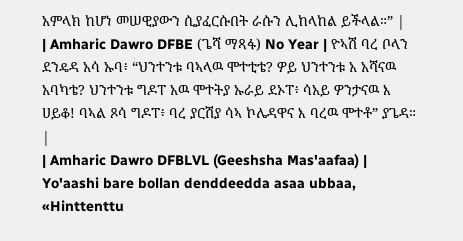አምላክ ከሆነ መሠዊያውን ሲያፈርሱበት ራሱን ሊከላከል ይችላል።” |
| Amharic Dawro DFBE (ጌሻ ማጻፋ) No Year | ዮኣሽ ባረ ቦላን ደንዴዳ አሳ ኡባ፥ “ህንተንቱ ባኣላዉ ሞተቲቴ? ዎይ ህንተንቱ አ አሻናዉ አባካቴ? ህንተንቱ ግዶፐ አዉ ሞተትያ ኡራይ ደኦፐ፥ ሳአይ ዎንታናዉ እ ሀይቆ! ባኣል ጾሳ ግዶፐ፥ ባረ ያርሽያ ሳኣ ኮሌዳዋና እ ባረዉ ሞተቶ” ያጌዳ። |
| Amharic Dawro DFBLVL (Geeshsha Mas'aafaa) | Yo'aashi bare bollan denddeedda asaa ubbaa, «Hinttenttu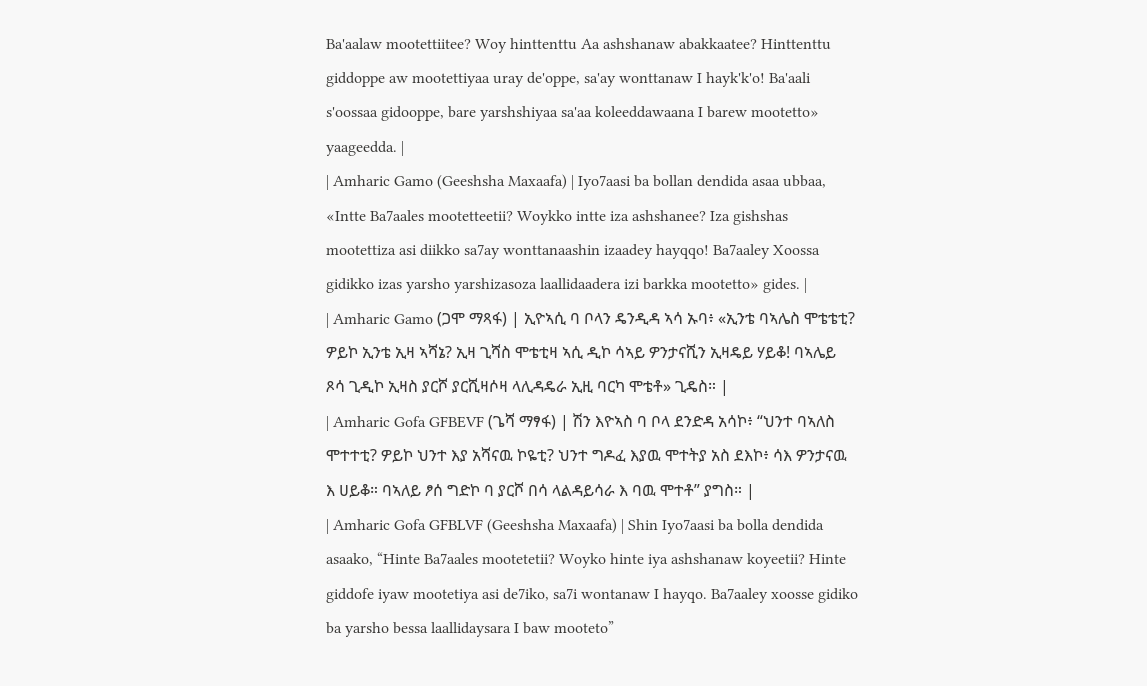Ba'aalaw mootettiitee? Woy hinttenttu Aa ashshanaw abakkaatee? Hinttenttu giddoppe aw mootettiyaa uray de'oppe, sa'ay wonttanaw I hayk'k'o! Ba'aali s'oossaa gidooppe, bare yarshshiyaa sa'aa koleeddawaana I barew mootetto» yaageedda. |
| Amharic Gamo (Geeshsha Maxaafa) | Iyo7aasi ba bollan dendida asaa ubbaa, «Intte Ba7aales mootetteetii? Woykko intte iza ashshanee? Iza gishshas mootettiza asi diikko sa7ay wonttanaashin izaadey hayqqo! Ba7aaley Xoossa gidikko izas yarsho yarshizasoza laallidaadera izi barkka mootetto» gides. |
| Amharic Gamo (ጋሞ ማጻፋ) | ኢዮኣሲ ባ ቦላን ዴንዲዳ ኣሳ ኡባ፥ «ኢንቴ ባኣሌስ ሞቴቴቲ? ዎይኮ ኢንቴ ኢዛ ኣሻኔ? ኢዛ ጊሻስ ሞቴቲዛ ኣሲ ዲኮ ሳኣይ ዎንታናሺን ኢዛዴይ ሃይቆ! ባኣሌይ ጾሳ ጊዲኮ ኢዛስ ያርሾ ያርሺዛሶዛ ላሊዳዴራ ኢዚ ባርካ ሞቴቶ» ጊዴስ። |
| Amharic Gofa GFBEVF (ጌሻ ማፃፋ) | ሽን እዮኣስ ባ ቦላ ደንድዳ አሳኮ፥ “ህንተ ባኣለስ ሞተተቲ? ዎይኮ ህንተ እያ አሻናዉ ኮዬቲ? ህንተ ግዶፈ እያዉ ሞተትያ አስ ደእኮ፥ ሳእ ዎንታናዉ እ ሀይቆ። ባኣለይ ፆሰ ግድኮ ባ ያርሾ በሳ ላልዳይሳራ እ ባዉ ሞተቶ” ያግስ። |
| Amharic Gofa GFBLVF (Geeshsha Maxaafa) | Shin Iyo7aasi ba bolla dendida asaako, “Hinte Ba7aales mootetetii? Woyko hinte iya ashshanaw koyeetii? Hinte giddofe iyaw mootetiya asi de7iko, sa7i wontanaw I hayqo. Ba7aaley xoosse gidiko ba yarsho bessa laallidaysara I baw mooteto”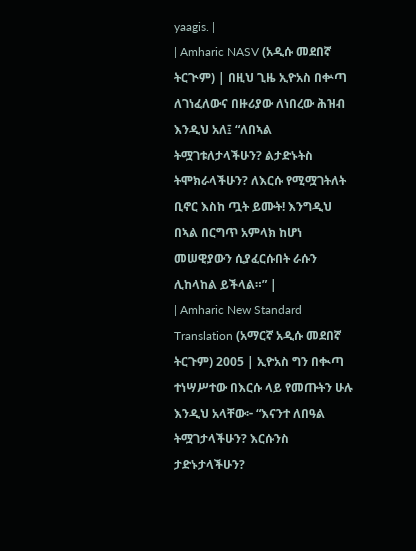yaagis. |
| Amharic NASV (አዲሱ መደበኛ ትርጒም) | በዚህ ጊዜ ኢዮአስ በቍጣ ለገነፈለውና በዙሪያው ለነበረው ሕዝብ እንዲህ አለ፤ “ለበኣል ትሟገቱለታላችሁን? ልታድኑትስ ትሞክራላችሁን? ለእርሱ የሚሟገትለት ቢኖር እስከ ጧት ይሙት! እንግዲህ በኣል በርግጥ አምላክ ከሆነ መሠዊያውን ሲያፈርሱበት ራሱን ሊከላከል ይችላል።” |
| Amharic New Standard Translation (አማርኛ አዲሱ መደበኛ ትርጉም) 2005 | ኢዮአስ ግን በቊጣ ተነሣሥተው በእርሱ ላይ የመጡትን ሁሉ እንዲህ አላቸው፦ “እናንተ ለበዓል ትሟገታላችሁን? እርሱንስ ታድኑታላችሁን?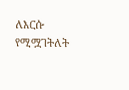ለእርሱ የሚሟገትለት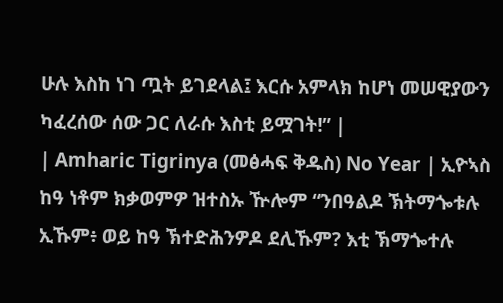ሁሉ እስከ ነገ ጧት ይገደላል፤ እርሱ አምላክ ከሆነ መሠዊያውን ካፈረሰው ሰው ጋር ለራሱ እስቲ ይሟገት!” |
| Amharic Tigrinya (መፅሓፍ ቅዱስ) No Year | ኢዮኣስ ከዓ ነቶም ክቃወምዎ ዝተስኡ ዅሎም “ንበዓልዶ ኽትማጐቱሉ ኢኹም፥ ወይ ከዓ ኽተድሕንዎዶ ደሊኹም? እቲ ኽማጐተሉ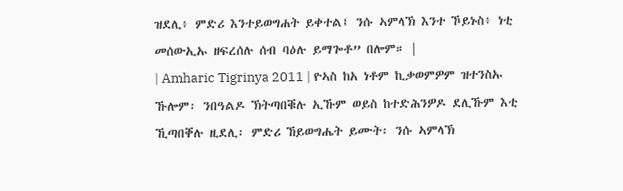ዝደሊ፥ ምድሪ እንተይወግሐት ይቀተል፤ ንሱ ኣምላኽ እንተ ኾይኑስ፥ ነቲ መሰውኢኡ ዘፍረሰሉ ሰብ ባዕሉ ይማጐቶ” በሎም። |
| Amharic Tigrinya 2011 | ዮኣስ ከአ ነቶም ኪቃወምዎም ዝተንስኡ ኹሎም፡ ንበዓልዶ ኽትጣበቑሉ ኢኹም ወይስ ከተድሕንዎዶ ደሊኹም እቲ ኺጣበቐሉ ዚደሊ፡ ምድሪ ኸይወግሔት ይሙት፡ ንሱ ኣምላኽ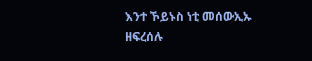እንተ ኾይኑስ ነቲ መሰውኢኡ ዘፍረሰሉ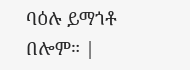ባዕሉ ይማጎቶ በሎም። |